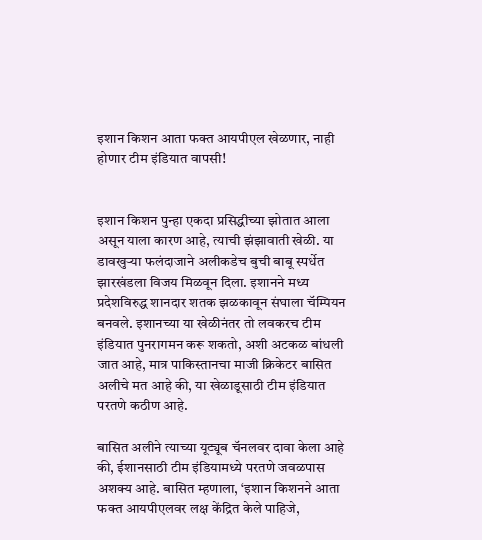इशान किशन आता फक्त आयपीएल खेळणार, नाही होणार टीम इंडियात वापसी!


इशान किशन पुन्हा एकदा प्रसिद्धीच्या झोतात आला असून याला कारण आहे, त्याची झंझावाती खेळी. या डावखुऱ्या फलंदाजाने अलीकडेच बुची बाबू स्पर्धेत झारखंडला विजय मिळवून दिला. इशानने मध्य प्रदेशविरुद्ध शानदार शतक झळकावून संघाला चॅम्पियन बनवले. इशानच्या या खेळीनंतर तो लवकरच टीम इंडियात पुनरागमन करू शकतो, अशी अटकळ बांधली जात आहे, मात्र पाकिस्तानचा माजी क्रिकेटर बासित अलीचे मत आहे की, या खेळाडूसाठी टीम इंडियात परतणे कठीण आहे.

बासित अलीने त्याच्या यूट्यूब चॅनलवर दावा केला आहे की, ईशानसाठी टीम इंडियामध्ये परतणे जवळपास अशक्य आहे. बासित म्हणाला, ‘इशान किशनने आता फक्त आयपीएलवर लक्ष केंद्रित केले पाहिजे,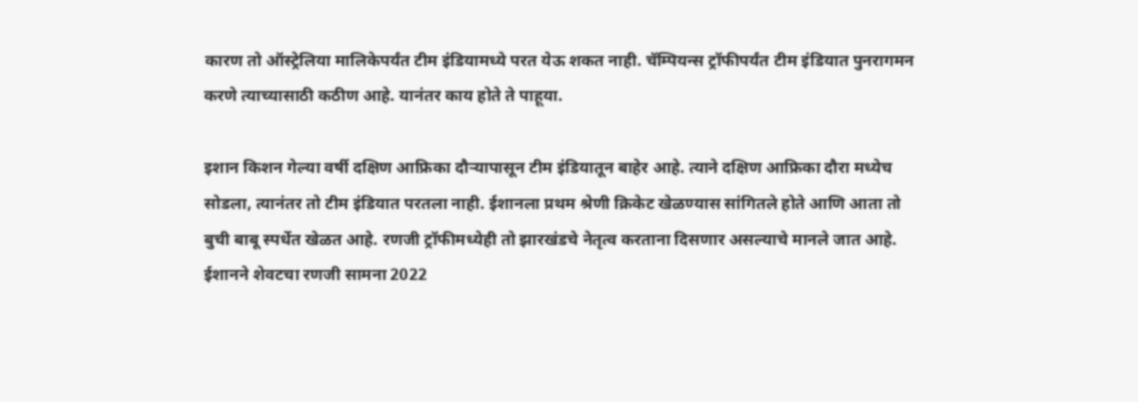कारण तो ऑस्ट्रेलिया मालिकेपर्यंत टीम इंडियामध्ये परत येऊ शकत नाही. चॅम्पियन्स ट्रॉफीपर्यंत टीम इंडियात पुनरागमन करणे त्याच्यासाठी कठीण आहे. यानंतर काय होते ते पाहूया.

इशान किशन गेल्या वर्षी दक्षिण आफ्रिका दौऱ्यापासून टीम इंडियातून बाहेर आहे. त्याने दक्षिण आफ्रिका दौरा मध्येच सोडला, त्यानंतर तो टीम इंडियात परतला नाही. ईशानला प्रथम श्रेणी क्रिकेट खेळण्यास सांगितले होते आणि आता तो बुची बाबू स्पर्धेत खेळत आहे. रणजी ट्रॉफीमध्येही तो झारखंडचे नेतृत्व करताना दिसणार असल्याचे मानले जात आहे. ईशानने शेवटचा रणजी सामना 2022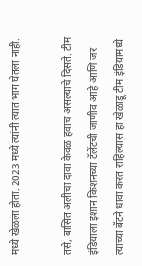मध्ये खेळला होता. 2023 मध्ये त्यांनी त्यात भाग घेतला नाही.

तसे, बासित अलीचा दावा केवळ हवाच असल्याचे दिसते. टीम इंडियाला इशान किशनच्या टॅलेंटची जाणीव आहे आणि जर त्याच्या बॅटने धावा करत राहिल्यास हा खेळाडू टीम इंडियामध्ये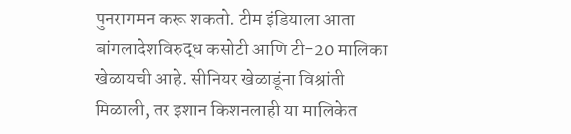पुनरागमन करू शकतो. टीम इंडियाला आता बांगलादेशविरुद्ध कसोटी आणि टी-20 मालिका खेळायची आहे. सीनियर खेळाडूंना विश्रांती मिळाली, तर इशान किशनलाही या मालिकेत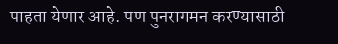पाहता येणार आहे. पण पुनरागमन करण्यासाठी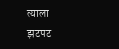त्याला झटपट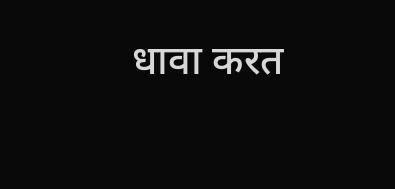धावा करत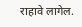राहावे लागेल.